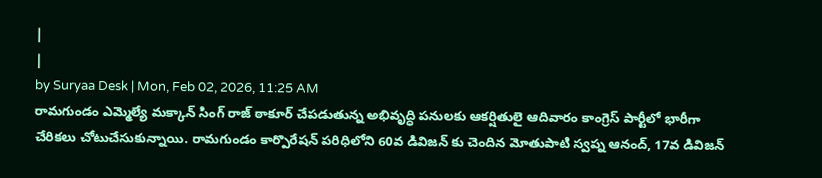|
|
by Suryaa Desk | Mon, Feb 02, 2026, 11:25 AM
రామగుండం ఎమ్మెల్యే మక్కాన్ సింగ్ రాజ్ ఠాకూర్ చేపడుతున్న అభివృద్ధి పనులకు ఆకర్షితులై ఆదివారం కాంగ్రెస్ పార్టీలో భారీగా చేరికలు చోటుచేసుకున్నాయి. రామగుండం కార్పొరేషన్ పరిధిలోని 60వ డివిజన్ కు చెందిన మోతుపాటి స్వప్న ఆనంద్, 17వ డివిజన్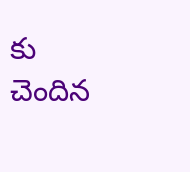కు చెందిన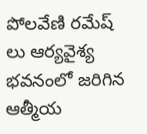పోలవేణి రమేష్ లు ఆర్యవైశ్య భవనంలో జరిగిన ఆత్మీయ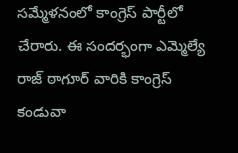సమ్మేళనంలో కాంగ్రెస్ పార్టీలో చేరారు. ఈ సందర్భంగా ఎమ్మెల్యే రాజ్ ఠాగూర్ వారికి కాంగ్రెస్ కండువా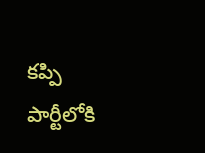కప్పి పార్టీలోకి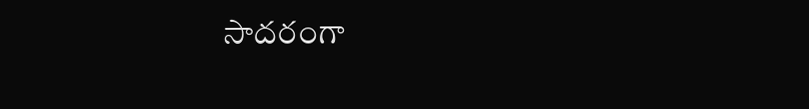సాదరంగా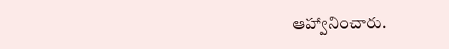ఆహ్వానించారు.